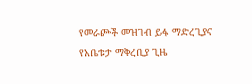የመራጮች መዝገብ ይፋ ማድረጊያና የአቤቱታ ማቅረቢያ ጊዜ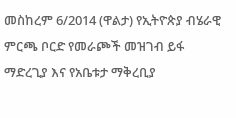መስከረም 6/2014 (ዋልታ) የኢትዮጵያ ብሄራዊ ምርጫ ቦርድ የመራጮች መዝገብ ይፋ ማድረጊያ እና የአቤቱታ ማቅረቢያ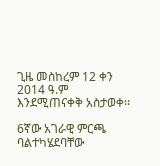ጊዜ መስከረም 12 ቀን 2014 ዓ.ም እንደሚጠናቀቅ አስታወቀ፡፡

6ኛው አገራዊ ምርጫ ባልተካሄደባቸው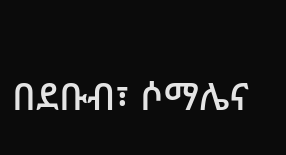በደቡብ፣ ሶማሌና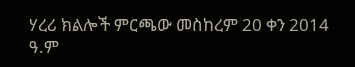ሃረሪ ክልሎች ምርጫው መስከረም 20 ቀን 2014 ዓ.ም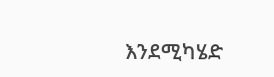እንደሚካሄድ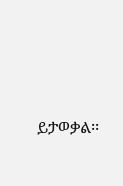ይታወቃል፡፡